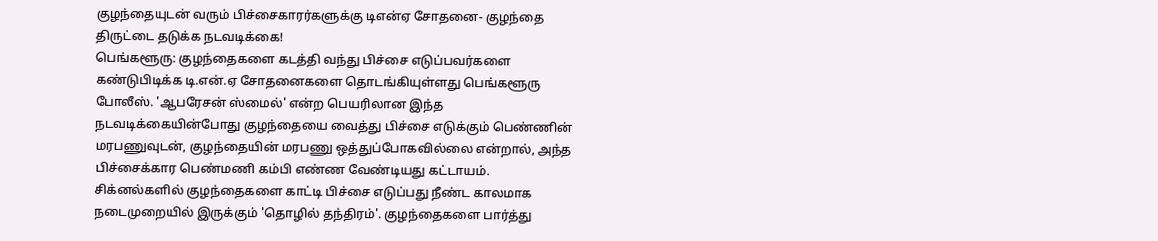குழந்தையுடன் வரும் பிச்சைகாரர்களுக்கு டிஎன்ஏ சோதனை- குழந்தை திருட்டை தடுக்க நடவடிக்கை!
பெங்களூரு: குழந்தைகளை கடத்தி வந்து பிச்சை எடுப்பவர்களை கண்டுபிடிக்க டி.என்.ஏ சோதனைகளை தொடங்கியுள்ளது பெங்களூரு போலீஸ். 'ஆபரேசன் ஸ்மைல்' என்ற பெயரிலான இந்த நடவடிக்கையின்போது குழந்தையை வைத்து பிச்சை எடுக்கும் பெண்ணின் மரபணுவுடன், குழந்தையின் மரபணு ஒத்துப்போகவில்லை என்றால், அந்த பிச்சைக்கார பெண்மணி கம்பி எண்ண வேண்டியது கட்டாயம்.
சிக்னல்களில் குழந்தைகளை காட்டி பிச்சை எடுப்பது நீண்ட காலமாக நடைமுறையில் இருக்கும் 'தொழில் தந்திரம்'. குழந்தைகளை பார்த்து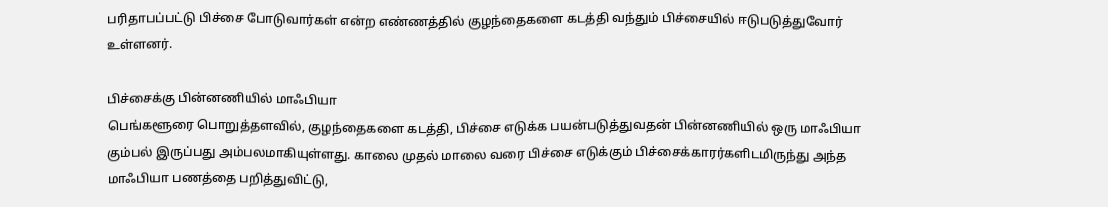பரிதாபப்பட்டு பிச்சை போடுவார்கள் என்ற எண்ணத்தில் குழந்தைகளை கடத்தி வந்தும் பிச்சையில் ஈடுபடுத்துவோர் உள்ளனர்.

பிச்சைக்கு பின்னணியில் மாஃபியா
பெங்களூரை பொறுத்தளவில், குழந்தைகளை கடத்தி, பிச்சை எடுக்க பயன்படுத்துவதன் பின்னணியில் ஒரு மாஃபியா கும்பல் இருப்பது அம்பலமாகியுள்ளது. காலை முதல் மாலை வரை பிச்சை எடுக்கும் பிச்சைக்காரர்களிடமிருந்து அந்த மாஃபியா பணத்தை பறித்துவிட்டு,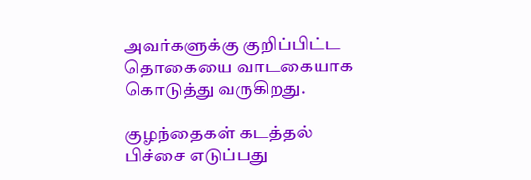அவர்களுக்கு குறிப்பிட்ட தொகையை வாடகையாக கொடுத்து வருகிறது.

குழந்தைகள் கடத்தல்
பிச்சை எடுப்பது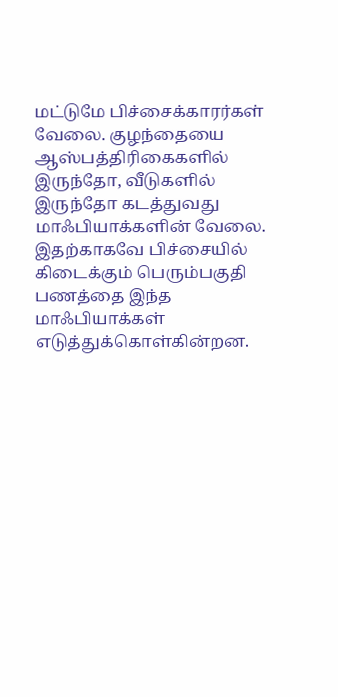மட்டுமே பிச்சைக்காரர்கள் வேலை. குழந்தையை ஆஸ்பத்திரிகைகளில் இருந்தோ, வீடுகளில் இருந்தோ கடத்துவது மாஃபியாக்களின் வேலை. இதற்காகவே பிச்சையில் கிடைக்கும் பெரும்பகுதி பணத்தை இந்த மாஃபியாக்கள் எடுத்துக்கொள்கின்றன.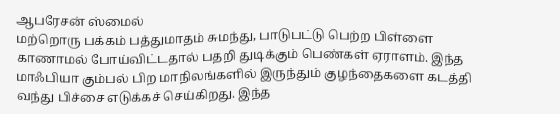ஆபரேசன் ஸ்மைல்
மற்றொரு பக்கம் பத்துமாதம் சுமந்து, பாடுபட்டு பெற்ற பிள்ளை காணாமல் போய்விட்டதால் பதறி துடிக்கும் பெண்கள் ஏராளம். இந்த மாஃபியா கும்பல் பிற மாநிலங்களில் இருந்தும் குழந்தைகளை கடத்தி வந்து பிச்சை எடுக்கச் செய்கிறது. இந்த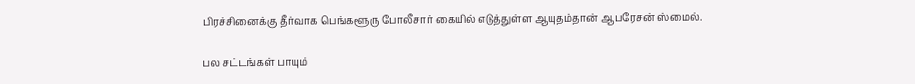பிரச்சினைக்கு தீர்வாக பெங்களூரு போலீசார் கையில் எடுத்துள்ள ஆயுதம்தான் ஆபரேசன் ஸ்மைல்.

பல சட்டங்கள் பாயும்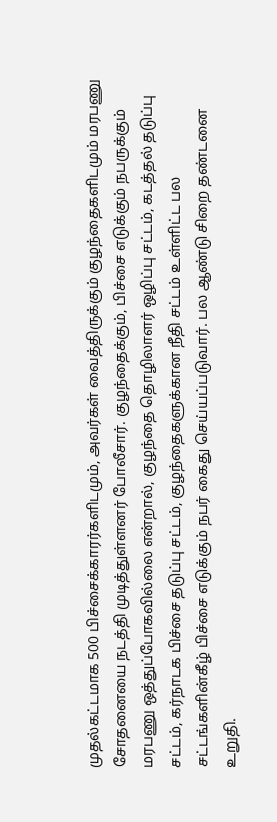முதல்கட்டமாக 500 பிச்சைக்காரர்களிடமும், அவர்கள் வைத்திருக்கும் குழந்தைகளிடமும் மரபணு சோதனையை நடத்தி முடித்துள்ளனர் போலீசார். குழந்தைக்கும், பிச்சை எடுக்கும் நபருக்கும் மரபணு ஒத்துப்போகவில்லை என்றால், குழந்தை தொழிலாளர் ஒழிப்பு சட்டம், கடத்தல் தடுப்பு சட்டம், கர்நாடக பிச்சை தடுப்பு சட்டம், குழந்தைகளுக்கான நீதி சட்டம் உள்ளிட்ட பல சட்டங்களின்கீழ் பிச்சை எடுக்கும் நபர் கைது செய்யப்படுவார். பல ஆண்டு சிறை தண்டனை உறுதி.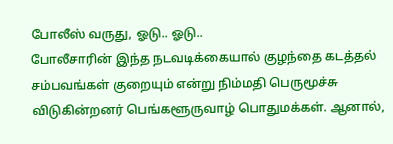போலீஸ் வருது, ஓடு.. ஓடு..
போலீசாரின் இந்த நடவடிக்கையால் குழந்தை கடத்தல் சம்பவங்கள் குறையும் என்று நிம்மதி பெருமூச்சு விடுகின்றனர் பெங்களூருவாழ் பொதுமக்கள். ஆனால்,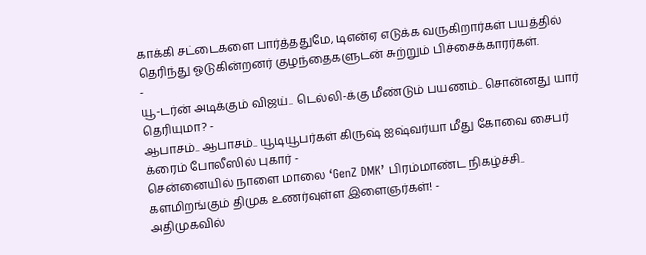காக்கி சட்டைகளை பார்த்ததுமே, டிஎன்ஏ எடுக்க வருகிறார்கள் பயத்தில் தெரிந்து ஓடுகின்றனர் குழந்தைகளுடன் சுற்றும் பிச்சைக்காரர்கள்.
-
யூ-டர்ன் அடிக்கும் விஜய்.. டெல்லி-க்கு மீண்டும் பயணம்.. சொன்னது யார் தெரியுமா? -
ஆபாசம்.. ஆபாசம்.. யூடியூபர்கள் கிருஷ் ஐஷ்வர்யா மீது கோவை சைபர் க்ரைம் போலீஸில் புகார் -
சென்னையில் நாளை மாலை ‘GenZ DMK’ பிரம்மாண்ட நிகழ்ச்சி.. களமிறங்கும் திமுக உணர்வுள்ள இளைஞர்கள்! -
அதிமுகவில்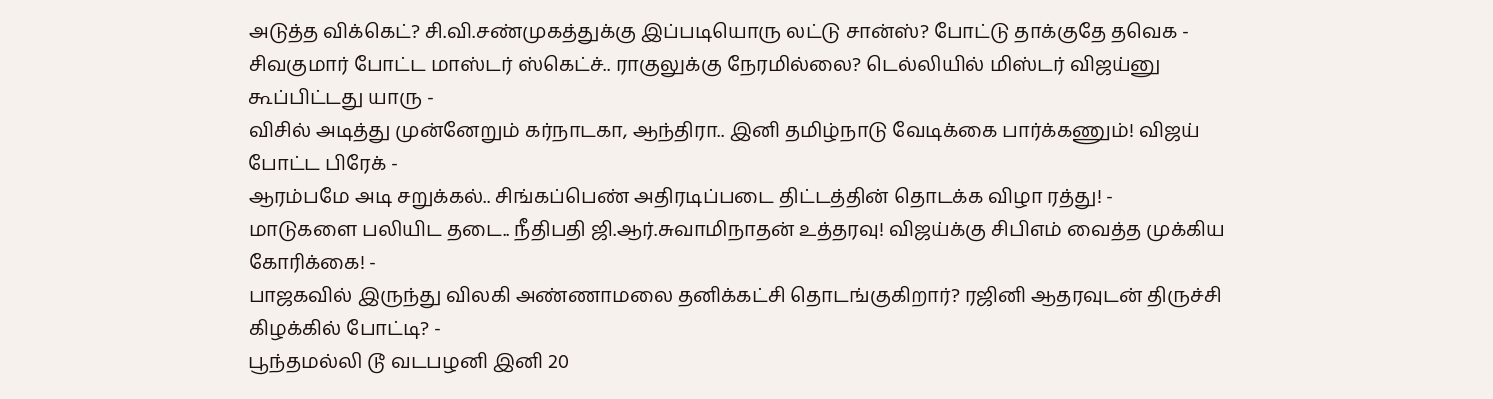அடுத்த விக்கெட்? சி.வி.சண்முகத்துக்கு இப்படியொரு லட்டு சான்ஸ்? போட்டு தாக்குதே தவெக -
சிவகுமார் போட்ட மாஸ்டர் ஸ்கெட்ச்.. ராகுலுக்கு நேரமில்லை? டெல்லியில் மிஸ்டர் விஜய்னு கூப்பிட்டது யாரு -
விசில் அடித்து முன்னேறும் கர்நாடகா, ஆந்திரா.. இனி தமிழ்நாடு வேடிக்கை பார்க்கணும்! விஜய் போட்ட பிரேக் -
ஆரம்பமே அடி சறுக்கல்.. சிங்கப்பெண் அதிரடிப்படை திட்டத்தின் தொடக்க விழா ரத்து! -
மாடுகளை பலியிட தடை.. நீதிபதி ஜி.ஆர்.சுவாமிநாதன் உத்தரவு! விஜய்க்கு சிபிஎம் வைத்த முக்கிய கோரிக்கை! -
பாஜகவில் இருந்து விலகி அண்ணாமலை தனிக்கட்சி தொடங்குகிறார்? ரஜினி ஆதரவுடன் திருச்சி கிழக்கில் போட்டி? -
பூந்தமல்லி டூ வடபழனி இனி 20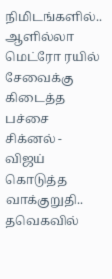நிமிடங்களில்.. ஆளில்லா மெட்ரோ ரயில் சேவைக்கு கிடைத்த பச்சை சிக்னல் -
விஜய் கொடுத்த வாக்குறுதி.. தவெகவில்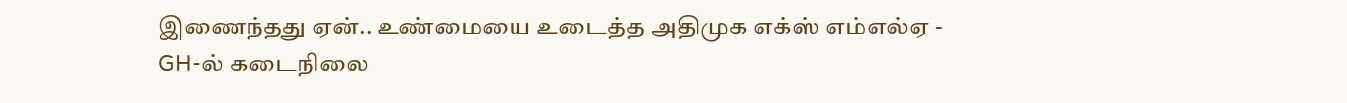இணைந்தது ஏன்.. உண்மையை உடைத்த அதிமுக எக்ஸ் எம்எல்ஏ -
GH-ல் கடைநிலை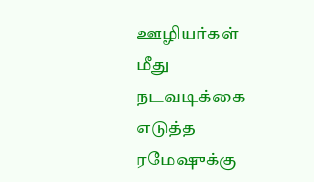ஊழியர்கள் மீது நடவடிக்கை எடுத்த ரமேஷுக்கு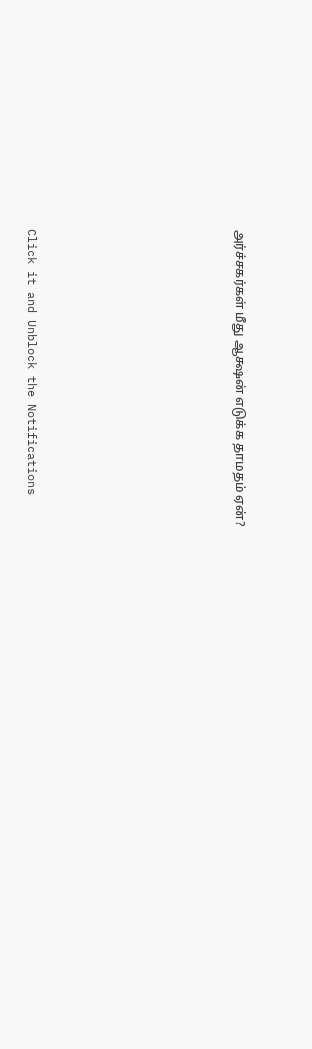அர்ச்சகர்கள் மீது ஆக்ஷன் எடுக்க தாமதம் ஏன்?












Click it and Unblock the Notifications